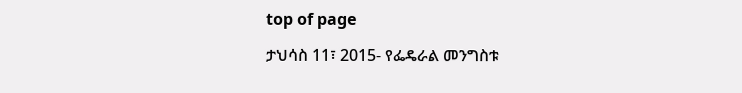top of page

ታህሳስ 11፣ 2015- የፌዴራል መንግስቱ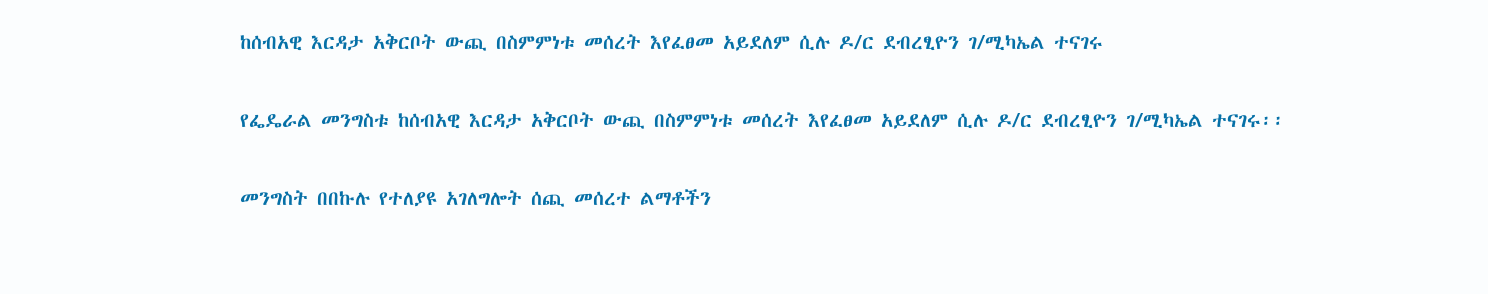ከሰብአዊ እርዳታ አቅርቦት ውጪ በስምምነቱ መሰረት እየፈፀመ አይደለም ሲሉ ዶ/ር ደብረፂዮን ገ/ሚካኤል ተናገሩ


የፌዴራል መንግስቱ ከሰብአዊ እርዳታ አቅርቦት ውጪ በስምምነቱ መሰረት እየፈፀመ አይደለም ሲሉ ዶ/ር ደብረፂዮን ገ/ሚካኤል ተናገሩ፡፡


መንግስት በበኩሉ የተለያዩ አገለግሎት ሰጪ መሰረተ ልማቶችን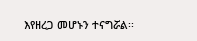እየዘረጋ መሆኑን ተናግሯል፡፡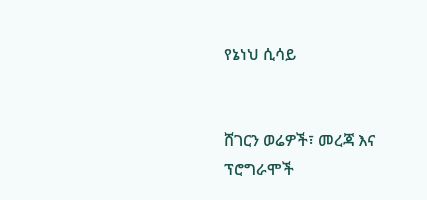የኔነህ ሲሳይ


ሸገርን ወሬዎች፣ መረጃ እና ፕሮግራሞች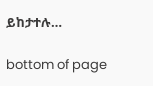ይከታተሉ…

bottom of page